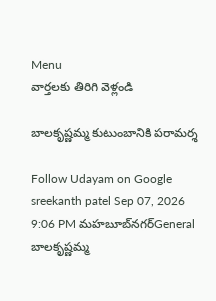Menu
వార్తలకు తిరిగి వెళ్లండి

బాలకృష్ణమ్మ కుటుంబానికి పరామర్శ

Follow Udayam on Google
sreekanth patel Sep 07, 2026 9:06 PM మహబూబ్‌నగర్General
బాలకృష్ణమ్మ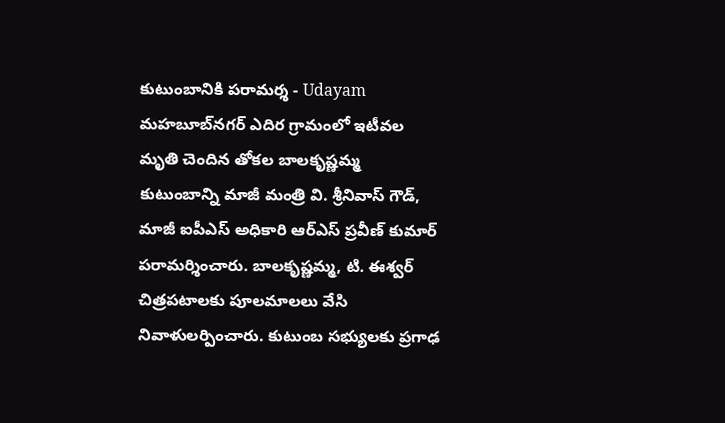కుటుంబానికి పరామర్శ - Udayam
మహబూబ్‌నగర్ ఎదిర గ్రామంలో ఇటీవల మృతి చెందిన తోకల బాలకృష్ణమ్మ కుటుంబాన్ని మాజీ మంత్రి వి. శ్రీనివాస్ గౌడ్, మాజీ ఐపీఎస్ అధికారి ఆర్ఎస్ ప్రవీణ్ కుమార్ పరామర్శించారు. బాలకృష్ణమ్మ, టి. ఈశ్వర్ చిత్రపటాలకు పూలమాలలు వేసి నివాళులర్పించారు. కుటుంబ సభ్యులకు ప్రగాఢ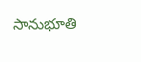సానుభూతి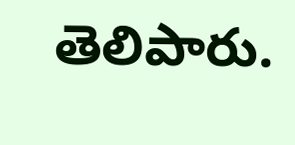తెలిపారు.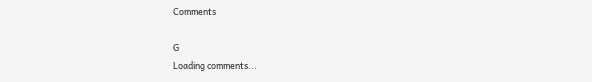Comments

G
Loading comments...